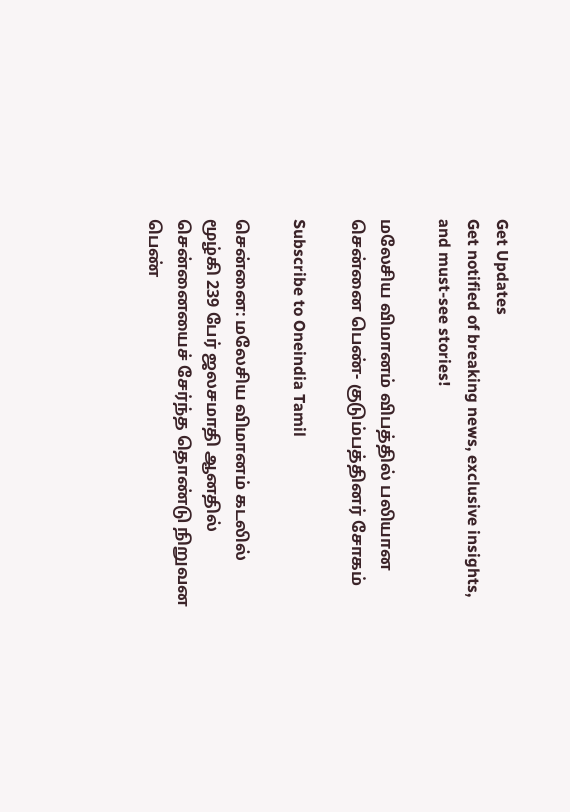Get Updates
Get notified of breaking news, exclusive insights, and must-see stories!

மலேசிய விமானம் விபத்தில் பலியான சென்னை பெண்- குடும்பத்தினர் சோகம்

Subscribe to Oneindia Tamil

சென்னை: மலேசிய விமானம் கடலில் மூழ்கி 239 பேர் ஜலசமாதி ஆனதில் சென்னையைச் சேர்ந்த தொண்டு நிறுவன பெண்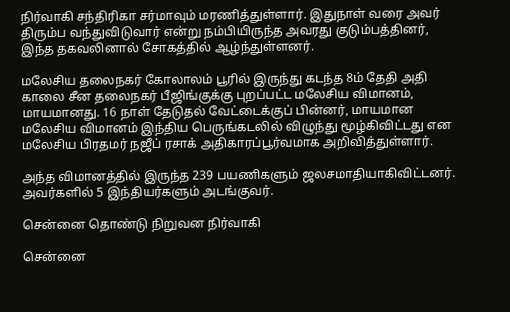நிர்வாகி சந்திரிகா சர்மாவும் மரணித்துள்ளார். இதுநாள் வரை அவர் திரும்ப வந்துவிடுவார் என்று நம்பியிருந்த அவரது குடும்பத்தினர், இந்த தகவலினால் சோகத்தில் ஆழ்ந்துள்ளனர்.

மலேசிய தலைநகர் கோலாலம் பூரில் இருந்து கடந்த 8ம் தேதி அதி காலை சீன தலைநகர் பீஜிங்குக்கு புறப்பட்ட மலேசிய விமானம், மாயமானது. 16 நாள் தேடுதல் வேட்டைக்குப் பின்னர், மாயமான மலேசிய விமானம் இந்திய பெருங்கடலில் விழுந்து மூழ்கிவிட்டது என மலேசிய பிரதமர் நஜீப் ரசாக் அதிகாரப்பூர்வமாக அறிவித்துள்ளார்.

அந்த விமானத்தில் இருந்த 239 பயணிகளும் ஜலசமாதியாகிவிட்டனர். அவர்களில் 5 இந்தியர்களும் அடங்குவர்.

சென்னை தொண்டு நிறுவன நிர்வாகி

சென்னை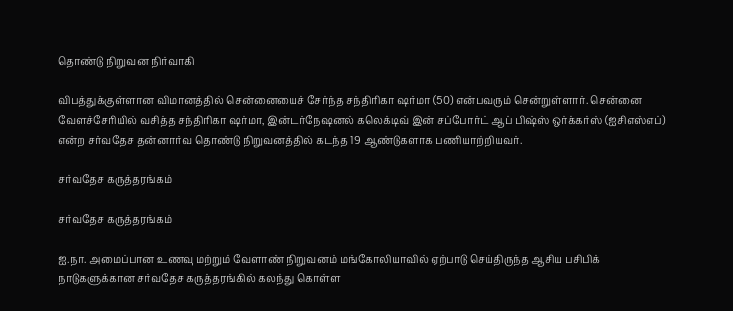தொண்டு நிறுவன நிர்வாகி

விபத்துக்குள்ளான விமானத்தில் சென்னையைச் சேர்ந்த சந்திரிகா ஷர்மா (50) என்பவரும் சென்றுள்ளார். சென்னை வேளச்சேரியில் வசித்த சந்திரிகா ஷர்மா, இன்டர்நேஷனல் கலெக்டிவ் இன் சப்போர்ட் ஆப் பிஷ்ஸ் ஒர்க்கர்ஸ் (ஐசிஎஸ்எப்) என்ற சர்வதேச தன்னார்வ தொண்டு நிறுவனத்தில் கடந்த 19 ஆண்டுகளாக பணியாற்றியவர்.

சர்வதேச கருத்தரங்கம்

சர்வதேச கருத்தரங்கம்

ஐ.நா. அமைப்பான உணவு மற்றும் வேளாண் நிறுவனம் மங்கோலியாவில் ஏற்பாடு செய்திருந்த ஆசிய பசிபிக் நாடுகளுக்கான சர்வதேச கருத்தரங்கில் கலந்து கொள்ள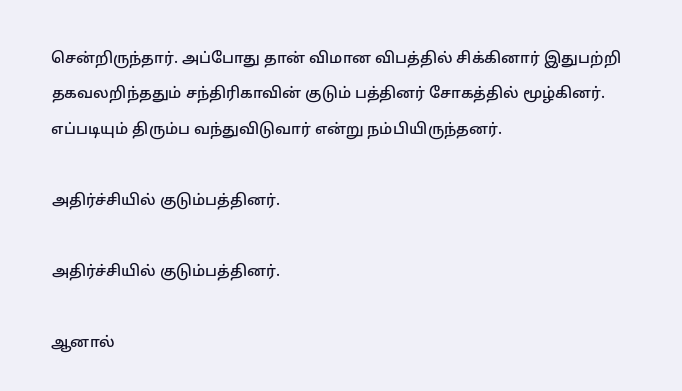சென்றிருந்தார். அப்போது தான் விமான விபத்தில் சிக்கினார் இதுபற்றி தகவலறிந்ததும் சந்திரிகாவின் குடும் பத்தினர் சோகத்தில் மூழ்கினர். எப்படியும் திரும்ப வந்துவிடுவார் என்று நம்பியிருந்தனர்.

அதிர்ச்சியில் குடும்பத்தினர்.

அதிர்ச்சியில் குடும்பத்தினர்.

ஆனால்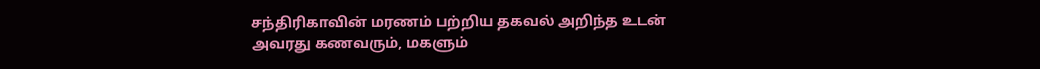சந்திரிகாவின் மரணம் பற்றிய தகவல் அறிந்த உடன் அவரது கணவரும், மகளும்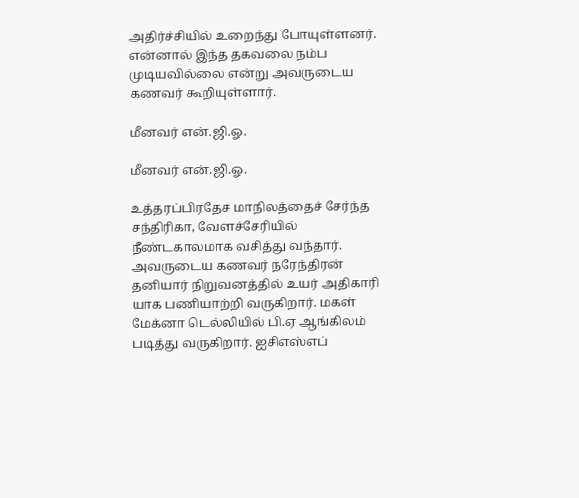அதிர்ச்சியில் உறைந்து போயுள்ளனர். என்னால் இந்த தகவலை நம்ப முடியவில்லை என்று அவருடைய கணவர் கூறியுள்ளார்.

மீனவர் என்.ஜி.ஓ.

மீனவர் என்.ஜி.ஓ.

உத்தரப்பிரதேச மாநிலத்தைச் சேர்ந்த சந்திரிகா, வேளச்சேரியில் நீண்டகாலமாக வசித்து வந்தார். அவருடைய கணவர் நரேந்திரன் தனியார் நிறுவனத்தில் உயர் அதிகாரி யாக பணியாற்றி வருகிறார். மகள் மேக்னா டெல்லியில் பி.ஏ ஆங்கிலம் படித்து வருகிறார். ஐசிஎஸ்எப்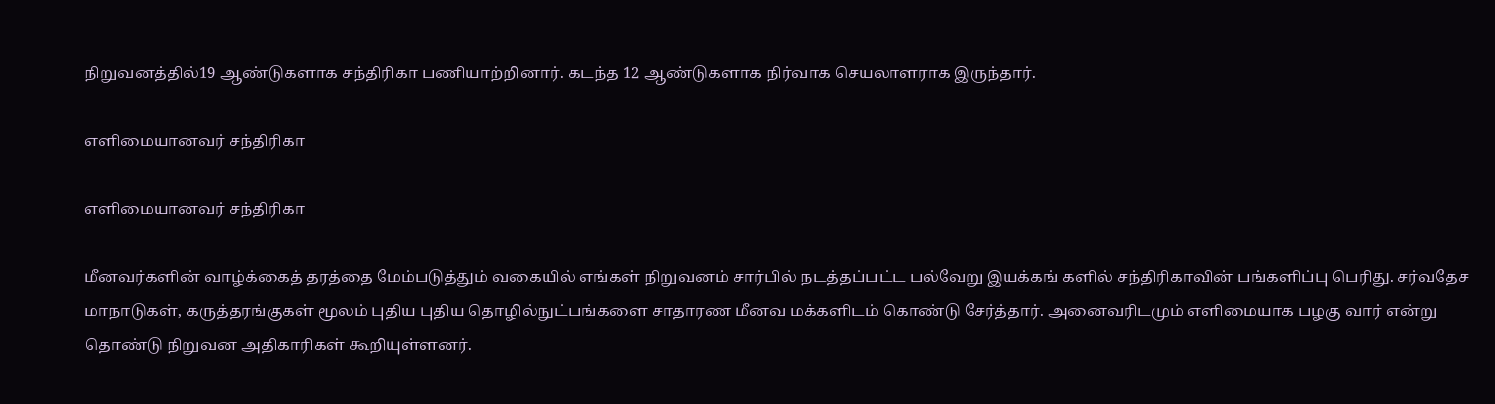நிறுவனத்தில்19 ஆண்டுகளாக சந்திரிகா பணியாற்றினார். கடந்த 12 ஆண்டுகளாக நிர்வாக செயலாளராக இருந்தார்.

எளிமையானவர் சந்திரிகா

எளிமையானவர் சந்திரிகா

மீனவர்களின் வாழ்க்கைத் தரத்தை மேம்படுத்தும் வகையில் எங்கள் நிறுவனம் சார்பில் நடத்தப்பட்ட பல்வேறு இயக்கங் களில் சந்திரிகாவின் பங்களிப்பு பெரிது. சர்வதேச மாநாடுகள், கருத்தரங்குகள் மூலம் புதிய புதிய தொழில்நுட்பங்களை சாதாரண மீனவ மக்களிடம் கொண்டு சேர்த்தார். அனைவரிடமும் எளிமையாக பழகு வார் என்று தொண்டு நிறுவன அதிகாரிகள் கூறியுள்ளனர்.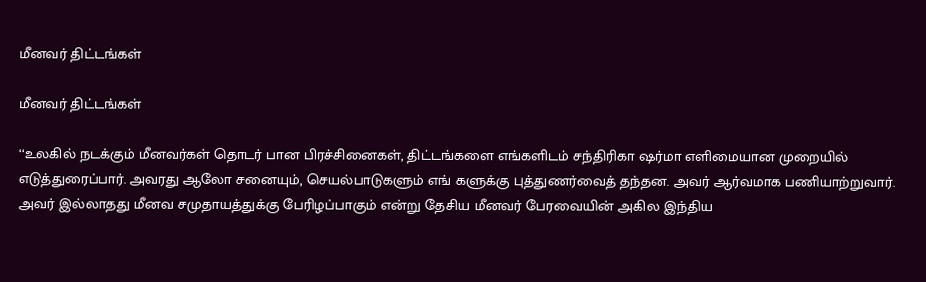மீனவர் திட்டங்கள்

மீனவர் திட்டங்கள்

‘‘உலகில் நடக்கும் மீனவர்கள் தொடர் பான பிரச்சினைகள், திட்டங்களை எங்களிடம் சந்திரிகா ஷர்மா எளிமையான முறையில் எடுத்துரைப்பார். அவரது ஆலோ சனையும், செயல்பாடுகளும் எங் களுக்கு புத்துணர்வைத் தந்தன. அவர் ஆர்வமாக பணியாற்றுவார். அவர் இல்லாதது மீனவ சமுதாயத்துக்கு பேரிழப்பாகும் என்று தேசிய மீனவர் பேரவையின் அகில இந்திய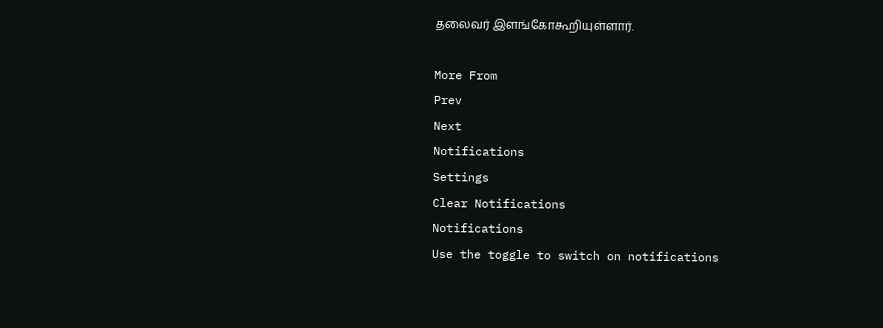தலைவர் இளங்கோகூறியுள்ளார்.

More From
Prev
Next
Notifications
Settings
Clear Notifications
Notifications
Use the toggle to switch on notifications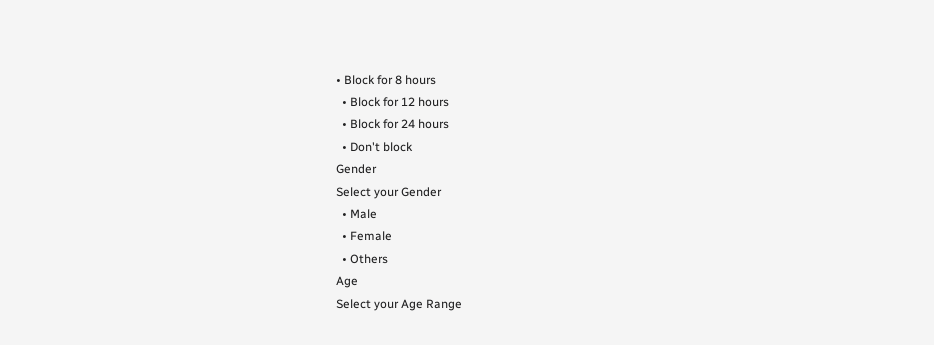• Block for 8 hours
  • Block for 12 hours
  • Block for 24 hours
  • Don't block
Gender
Select your Gender
  • Male
  • Female
  • Others
Age
Select your Age Range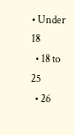• Under 18
  • 18 to 25
  • 26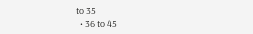to 35
  • 36 to 45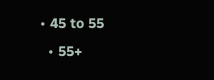• 45 to 55
  • 55+